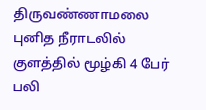திருவண்ணாமலை புனித நீராடலில் குளத்தில் மூழ்கி 4 பேர் பலி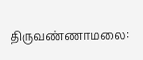திருவண்ணாமலை: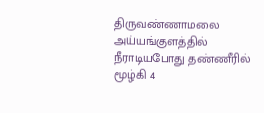திருவண்ணாமலை அய்யங்குளத்தில் நீராடியபோது தண்ணீரில் மூழ்கி 4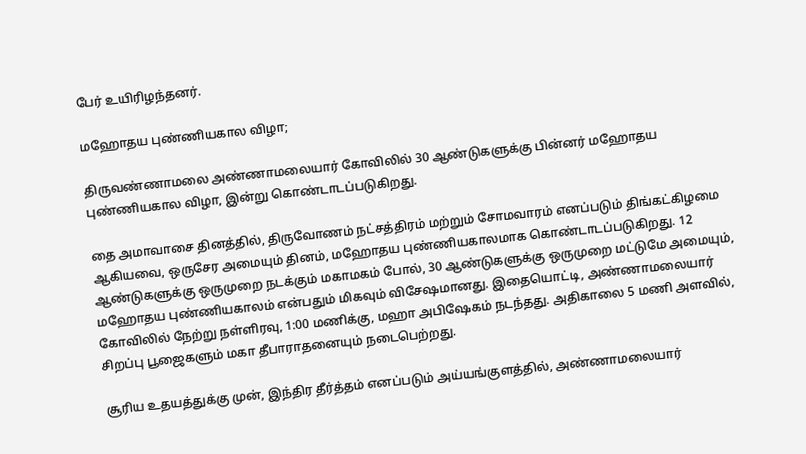பேர் உயிரிழந்தனர்.

மஹோதய புண்ணியகால விழா;

திருவண்ணாமலை அண்ணாமலையார் கோவிலில் 30 ஆண்டுகளுக்கு பின்னர் மஹோதய புண்ணியகால விழா, இன்று கொண்டாடப்படுகிறது.

தை அமாவாசை தினத்தில், திருவோணம் நட்சத்திரம் மற்றும் சோமவாரம் எனப்படும் திங்கட்கிழமை ஆகியவை, ஒருசேர அமையும் தினம், மஹோதய புண்ணியகாலமாக கொண்டாடப்படுகிறது. 12 ஆண்டுகளுக்கு ஒருமுறை நடக்கும் மகாமகம் போல், 30 ஆண்டுகளுக்கு ஒருமுறை மட்டுமே அமையும், மஹோதய புண்ணியகாலம் என்பதும் மிகவும் விசேஷமானது. இதையொட்டி, அண்ணாமலையார் கோவிலில் நேற்று நள்ளிரவு, 1:00 மணிக்கு, மஹா அபிஷேகம் நடந்தது. அதிகாலை 5 மணி அளவில், சிறப்பு பூஜைகளும் மகா தீபாராதனையும் நடைபெற்றது.

சூரிய உதயத்துக்கு முன், இந்திர தீர்த்தம் எனப்படும் அய்யங்குளத்தில், அண்ணாமலையார்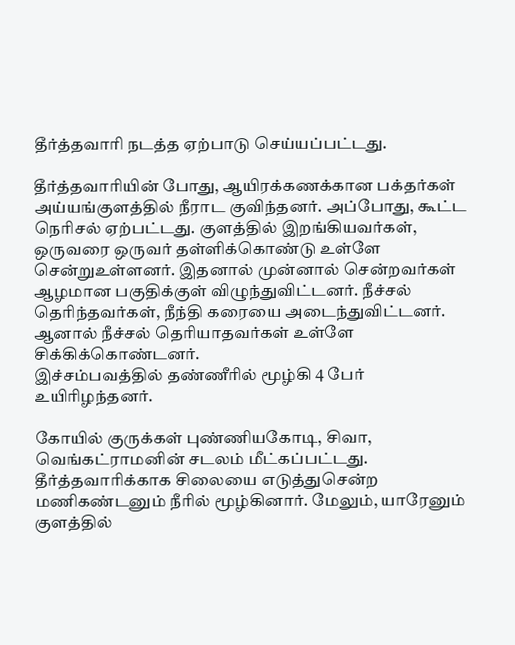தீர்த்தவாரி நடத்த ஏற்பாடு செய்யப்பட்டது.

தீர்த்தவாரியின் போது, ஆயிரக்கணக்கான பக்தர்கள் அய்யங்குளத்தில் நீராட குவிந்தனர். அப்போது, கூட்ட நெரிசல் ஏற்பட்டது. குளத்தில் இறங்கியவர்கள், ஒருவரை ஒருவர் தள்ளிக்கொண்டு உள்ளே சென்றுஉள்ளனர். இதனால் முன்னால் சென்றவர்கள் ஆழமான பகுதிக்குள் விழுந்துவிட்டனர். நீச்சல் தெரிந்தவர்கள், நீந்தி கரையை அடைந்துவிட்டனர். ஆனால் நீச்சல் தெரியாதவர்கள் உள்ளே சிக்கிக்கொண்டனர்.
இச்சம்பவத்தில் தண்ணீரில் மூழ்கி 4 பேர் உயிரிழந்தனர்.

கோயில் குருக்கள் புண்ணியகோடி, சிவா, வெங்கட்ராமனின் சடலம் மீட்கப்பட்டது. தீர்த்தவாரிக்காக சிலையை எடுத்துசென்ற மணிகண்டனும் நீரில் மூழ்கினார். மேலும், யாரேனும் குளத்தில்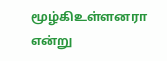மூழ்கிஉள்ளனரா என்று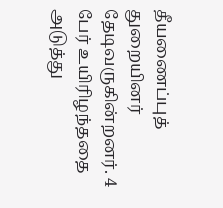தீயணைப்புத் துறையினர் தேடிவருகின்றனர். 4 பேர் உயிரிழந்ததை அடுத்து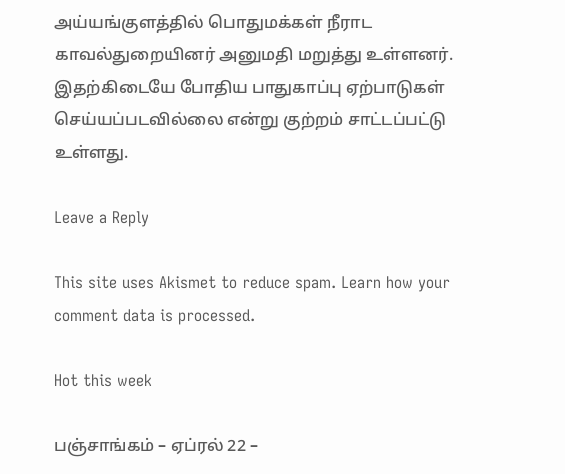அய்யங்குளத்தில் பொதுமக்கள் நீராட காவல்துறையினர் அனுமதி மறுத்து உள்ளனர். இதற்கிடையே போதிய பாதுகாப்பு ஏற்பாடுகள் செய்யப்படவில்லை என்று குற்றம் சாட்டப்பட்டு உள்ளது.

Leave a Reply

This site uses Akismet to reduce spam. Learn how your comment data is processed.

Hot this week

பஞ்சாங்கம் – ஏப்ரல் 22 –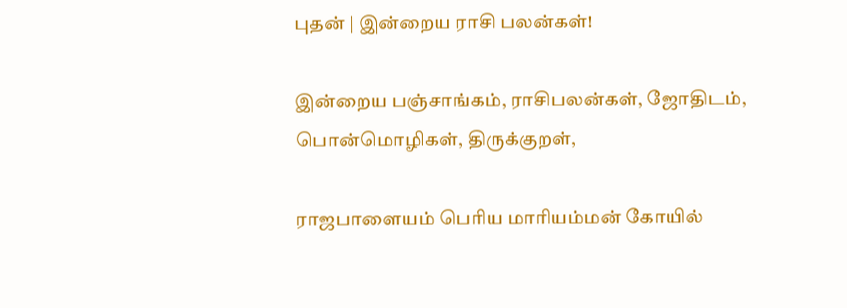புதன் | இன்றைய ராசி பலன்கள்!

இன்றைய பஞ்சாங்கம், ராசிபலன்கள், ஜோதிடம், பொன்மொழிகள், திருக்குறள்,

ராஜபாளையம் பெரிய மாரியம்மன் கோயில்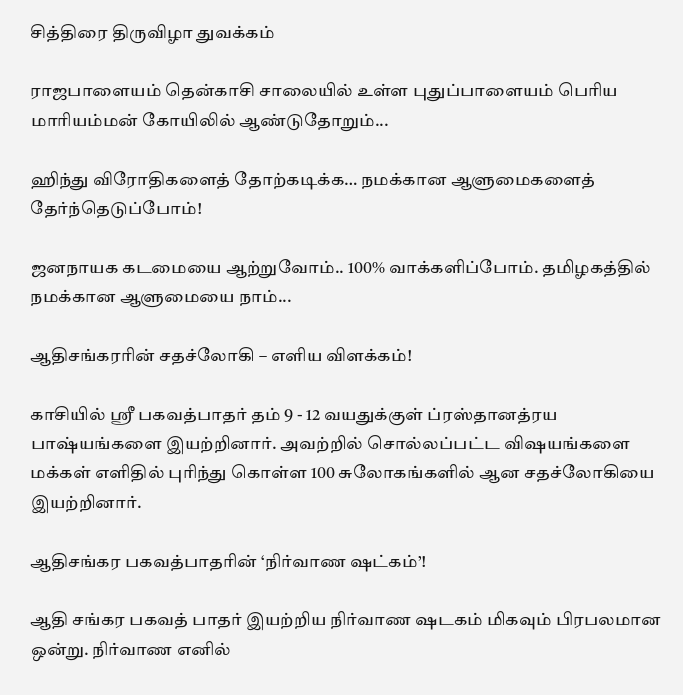சித்திரை திருவிழா துவக்கம்

ராஜபாளையம் தென்காசி சாலையில் உள்ள புதுப்பாளையம் பெரிய மாரியம்மன் கோயிலில் ஆண்டுதோறும்...

ஹிந்து விரோதிகளைத் தோற்கடிக்க… நமக்கான ஆளுமைகளைத் தேர்ந்தெடுப்போம்!

ஜனநாயக கடமையை ஆற்றுவோம்.. 100% வாக்களிப்போம். தமிழகத்தில் நமக்கான ஆளுமையை நாம்...

ஆதிசங்கரரின் சதச்லோகி – எளிய விளக்கம்!

காசியில் ஸ்ரீ பகவத்பாதர் தம் 9 - 12 வயதுக்குள் ப்ரஸ்தானத்ரய பாஷ்யங்களை இயற்றினார். அவற்றில் சொல்லப்பட்ட விஷயங்களை மக்கள் எளிதில் புரிந்து கொள்ள 100 சுலோகங்களில் ஆன சதச்லோகியை இயற்றினார்.

ஆதிசங்கர பகவத்பாதரின் ‘நிர்வாண ஷட்கம்’!

ஆதி சங்கர பகவத் பாதர் இயற்றிய நிர்வாண ஷடகம் மிகவும் பிரபலமான ஒன்று. நிர்வாண எனில்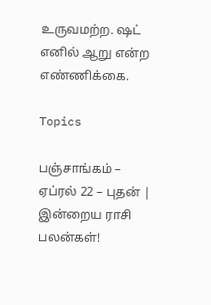உருவமற்ற. ஷட் எனில் ஆறு என்ற எண்ணிக்கை.

Topics

பஞ்சாங்கம் – ஏப்ரல் 22 – புதன் | இன்றைய ராசி பலன்கள்!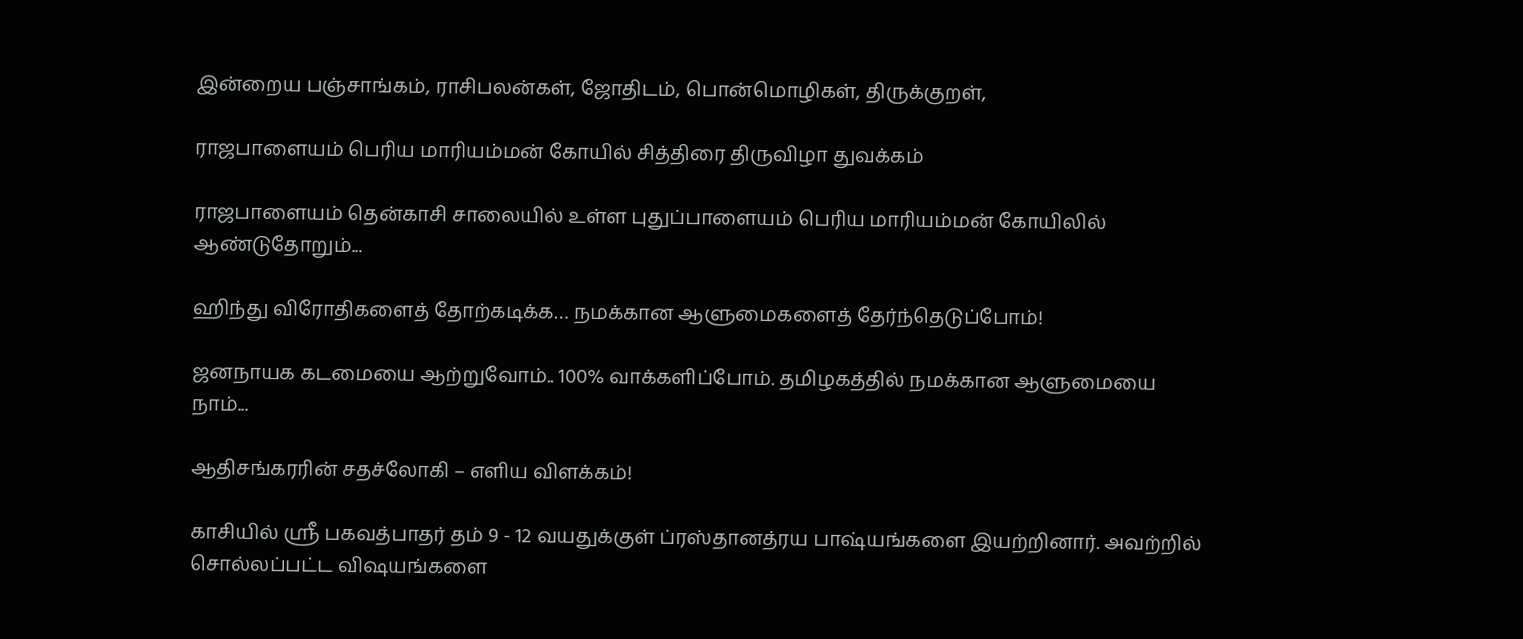இன்றைய பஞ்சாங்கம், ராசிபலன்கள், ஜோதிடம், பொன்மொழிகள், திருக்குறள்,

ராஜபாளையம் பெரிய மாரியம்மன் கோயில் சித்திரை திருவிழா துவக்கம்

ராஜபாளையம் தென்காசி சாலையில் உள்ள புதுப்பாளையம் பெரிய மாரியம்மன் கோயிலில் ஆண்டுதோறும்...

ஹிந்து விரோதிகளைத் தோற்கடிக்க… நமக்கான ஆளுமைகளைத் தேர்ந்தெடுப்போம்!

ஜனநாயக கடமையை ஆற்றுவோம்.. 100% வாக்களிப்போம். தமிழகத்தில் நமக்கான ஆளுமையை நாம்...

ஆதிசங்கரரின் சதச்லோகி – எளிய விளக்கம்!

காசியில் ஸ்ரீ பகவத்பாதர் தம் 9 - 12 வயதுக்குள் ப்ரஸ்தானத்ரய பாஷ்யங்களை இயற்றினார். அவற்றில் சொல்லப்பட்ட விஷயங்களை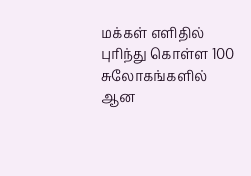மக்கள் எளிதில் புரிந்து கொள்ள 100 சுலோகங்களில் ஆன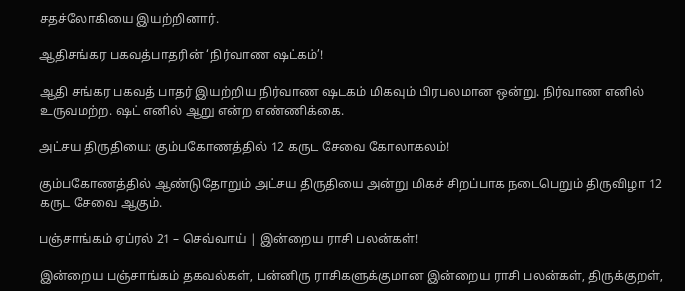சதச்லோகியை இயற்றினார்.

ஆதிசங்கர பகவத்பாதரின் ‘நிர்வாண ஷட்கம்’!

ஆதி சங்கர பகவத் பாதர் இயற்றிய நிர்வாண ஷடகம் மிகவும் பிரபலமான ஒன்று. நிர்வாண எனில் உருவமற்ற. ஷட் எனில் ஆறு என்ற எண்ணிக்கை.

அட்சய திருதியை: கும்பகோணத்தில் 12 கருட சேவை கோலாகலம்!

கும்பகோணத்தில் ஆண்டுதோறும் அட்சய திருதியை அன்று மிகச் சிறப்பாக நடைபெறும் திருவிழா 12 கருட சேவை ஆகும்.

பஞ்சாங்கம் ஏப்ரல் 21 – செவ்வாய் | இன்றைய ராசி பலன்கள்!

இன்றைய பஞ்சாங்கம் தகவல்கள், பன்னிரு ராசிகளுக்குமான இன்றைய ராசி பலன்கள், திருக்குறள்,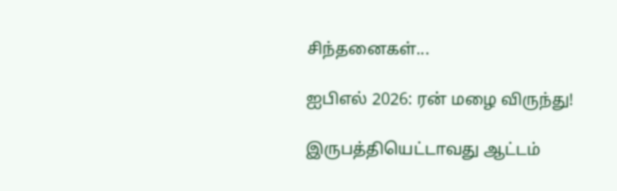சிந்தனைகள்...

ஐபிஎல் 2026: ரன் மழை விருந்து!

இருபத்தியெட்டாவது ஆட்டம்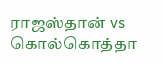ராஜஸ்தான் vs கொல்கொத்தா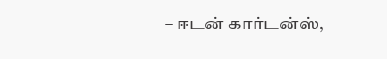– ஈடன் கார்டன்ஸ்,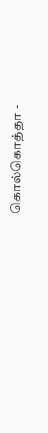கொல்கொத்தா -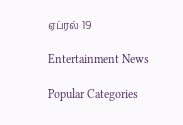ஏப்ரல் 19

Entertainment News

Popular Categories